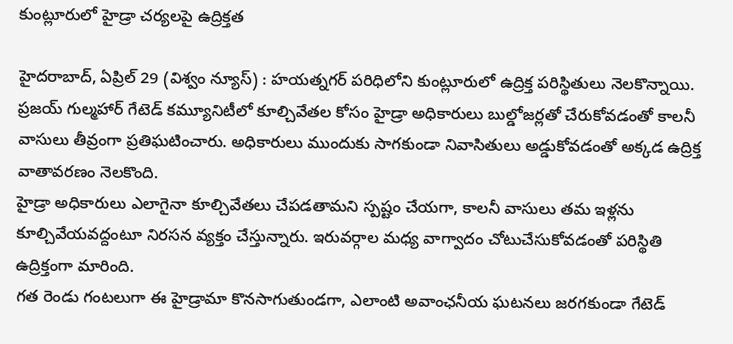కుంట్లూరులో హైడ్రా చర్యలపై ఉద్రిక్తత

హైదరాబాద్, ఏప్రిల్ 29 (విశ్వం న్యూస్) : హయత్నగర్ పరిధిలోని కుంట్లూరులో ఉద్రిక్త పరిస్థితులు నెలకొన్నాయి. ప్రజయ్ గుల్మహార్ గేటెడ్ కమ్యూనిటీలో కూల్చివేతల కోసం హైడ్రా అధికారులు బుల్డోజర్లతో చేరుకోవడంతో కాలనీ వాసులు తీవ్రంగా ప్రతిఘటించారు. అధికారులు ముందుకు సాగకుండా నివాసితులు అడ్డుకోవడంతో అక్కడ ఉద్రిక్త వాతావరణం నెలకొంది.
హైడ్రా అధికారులు ఎలాగైనా కూల్చివేతలు చేపడతామని స్పష్టం చేయగా, కాలనీ వాసులు తమ ఇళ్లను కూల్చివేయవద్దంటూ నిరసన వ్యక్తం చేస్తున్నారు. ఇరువర్గాల మధ్య వాగ్వాదం చోటుచేసుకోవడంతో పరిస్థితి ఉద్రిక్తంగా మారింది.
గత రెండు గంటలుగా ఈ హైడ్రామా కొనసాగుతుండగా, ఎలాంటి అవాంఛనీయ ఘటనలు జరగకుండా గేటెడ్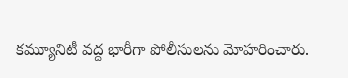కమ్యూనిటీ వద్ద భారీగా పోలీసులను మోహరించారు.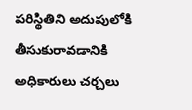పరిస్థితిని అదుపులోకి తీసుకురావడానికి అధికారులు చర్చలు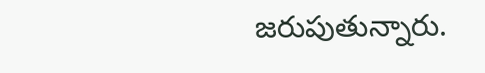జరుపుతున్నారు.